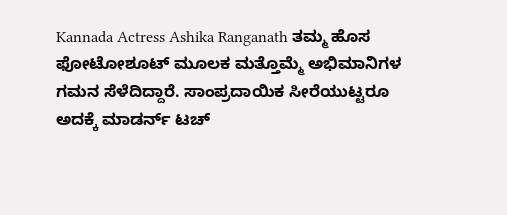Kannada Actress Ashika Ranganath ತಮ್ಮ ಹೊಸ ಫೋಟೋಶೂಟ್ ಮೂಲಕ ಮತ್ತೊಮ್ಮೆ ಅಭಿಮಾನಿಗಳ ಗಮನ ಸೆಳೆದಿದ್ದಾರೆ. ಸಾಂಪ್ರದಾಯಿಕ ಸೀರೆಯುಟ್ಟರೂ ಅದಕ್ಕೆ ಮಾಡರ್ನ್ ಟಚ್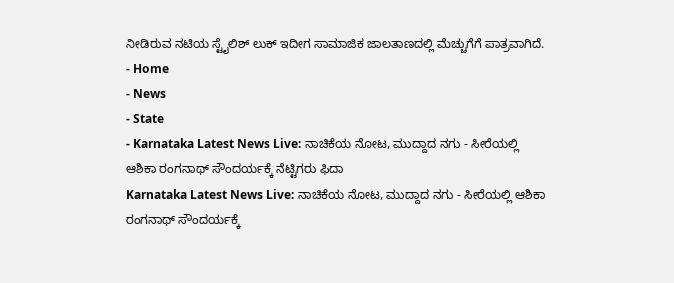ನೀಡಿರುವ ನಟಿಯ ಸ್ಟೈಲಿಶ್ ಲುಕ್ ಇದೀಗ ಸಾಮಾಜಿಕ ಜಾಲತಾಣದಲ್ಲಿ ಮೆಚ್ಚುಗೆಗೆ ಪಾತ್ರವಾಗಿದೆ.
- Home
- News
- State
- Karnataka Latest News Live: ನಾಚಿಕೆಯ ನೋಟ, ಮುದ್ದಾದ ನಗು - ಸೀರೆಯಲ್ಲಿ ಆಶಿಕಾ ರಂಗನಾಥ್ ಸೌಂದರ್ಯಕ್ಕೆ ನೆಟ್ಟಿಗರು ಫಿದಾ
Karnataka Latest News Live: ನಾಚಿಕೆಯ ನೋಟ, ಮುದ್ದಾದ ನಗು - ಸೀರೆಯಲ್ಲಿ ಆಶಿಕಾ ರಂಗನಾಥ್ ಸೌಂದರ್ಯಕ್ಕೆ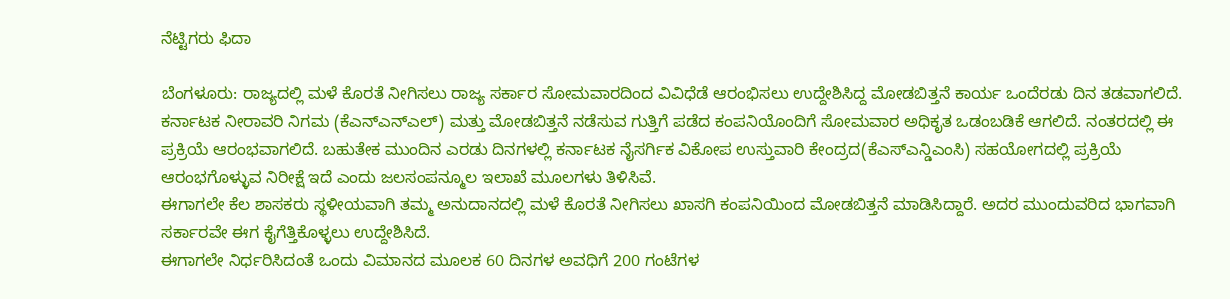ನೆಟ್ಟಿಗರು ಫಿದಾ

ಬೆಂಗಳೂರು: ರಾಜ್ಯದಲ್ಲಿ ಮಳೆ ಕೊರತೆ ನೀಗಿಸಲು ರಾಜ್ಯ ಸರ್ಕಾರ ಸೋಮವಾರದಿಂದ ವಿವಿಧೆಡೆ ಆರಂಭಿಸಲು ಉದ್ದೇಶಿಸಿದ್ದ ಮೋಡಬಿತ್ತನೆ ಕಾರ್ಯ ಒಂದೆರಡು ದಿನ ತಡವಾಗಲಿದೆ.
ಕರ್ನಾಟಕ ನೀರಾವರಿ ನಿಗಮ (ಕೆಎನ್ಎನ್ಎಲ್) ಮತ್ತು ಮೋಡಬಿತ್ತನೆ ನಡೆಸುವ ಗುತ್ತಿಗೆ ಪಡೆದ ಕಂಪನಿಯೊಂದಿಗೆ ಸೋಮವಾರ ಅಧಿಕೃತ ಒಡಂಬಡಿಕೆ ಆಗಲಿದೆ. ನಂತರದಲ್ಲಿ ಈ ಪ್ರಕ್ರಿಯೆ ಆರಂಭವಾಗಲಿದೆ. ಬಹುತೇಕ ಮುಂದಿನ ಎರಡು ದಿನಗಳಲ್ಲಿ ಕರ್ನಾಟಕ ನೈಸರ್ಗಿಕ ವಿಕೋಪ ಉಸ್ತುವಾರಿ ಕೇಂದ್ರದ(ಕೆಎಸ್ಎನ್ಡಿಎಂಸಿ) ಸಹಯೋಗದಲ್ಲಿ ಪ್ರಕ್ರಿಯೆ ಆರಂಭಗೊಳ್ಳುವ ನಿರೀಕ್ಷೆ ಇದೆ ಎಂದು ಜಲಸಂಪನ್ಮೂಲ ಇಲಾಖೆ ಮೂಲಗಳು ತಿಳಿಸಿವೆ.
ಈಗಾಗಲೇ ಕೆಲ ಶಾಸಕರು ಸ್ಥಳೀಯವಾಗಿ ತಮ್ಮ ಅನುದಾನದಲ್ಲಿ ಮಳೆ ಕೊರತೆ ನೀಗಿಸಲು ಖಾಸಗಿ ಕಂಪನಿಯಿಂದ ಮೋಡಬಿತ್ತನೆ ಮಾಡಿಸಿದ್ದಾರೆ. ಅದರ ಮುಂದುವರಿದ ಭಾಗವಾಗಿ ಸರ್ಕಾರವೇ ಈಗ ಕೈಗೆತ್ತಿಕೊಳ್ಳಲು ಉದ್ದೇಶಿಸಿದೆ.
ಈಗಾಗಲೇ ನಿರ್ಧರಿಸಿದಂತೆ ಒಂದು ವಿಮಾನದ ಮೂಲಕ 60 ದಿನಗಳ ಅವಧಿಗೆ 200 ಗಂಟೆಗಳ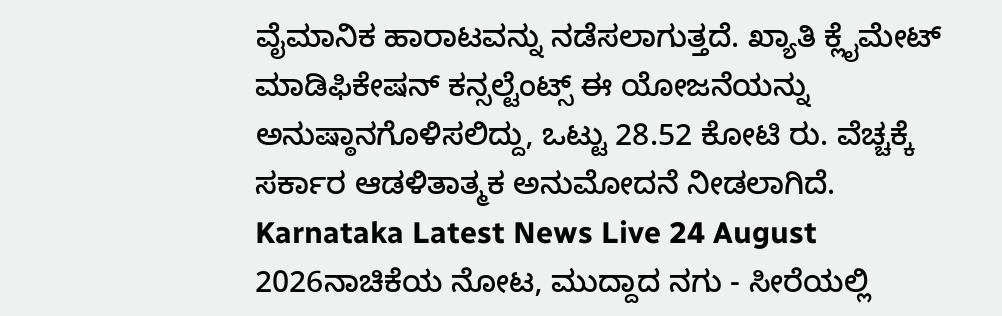ವೈಮಾನಿಕ ಹಾರಾಟವನ್ನು ನಡೆಸಲಾಗುತ್ತದೆ. ಖ್ಯಾತಿ ಕ್ಲೈಮೇಟ್ ಮಾಡಿಫಿಕೇಷನ್ ಕನ್ಸಲ್ಟೆಂಟ್ಸ್ ಈ ಯೋಜನೆಯನ್ನು ಅನುಷ್ಠಾನಗೊಳಿಸಲಿದ್ದು, ಒಟ್ಟು 28.52 ಕೋಟಿ ರು. ವೆಚ್ಚಕ್ಕೆ ಸರ್ಕಾರ ಆಡಳಿತಾತ್ಮಕ ಅನುಮೋದನೆ ನೀಡಲಾಗಿದೆ.
Karnataka Latest News Live 24 August 2026ನಾಚಿಕೆಯ ನೋಟ, ಮುದ್ದಾದ ನಗು - ಸೀರೆಯಲ್ಲಿ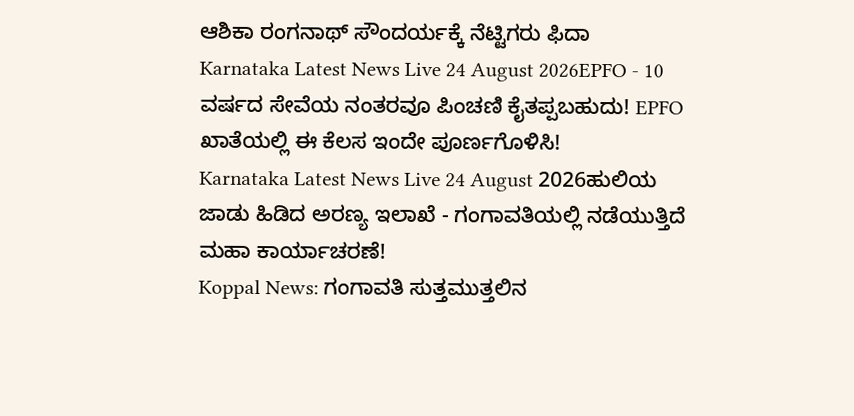ಆಶಿಕಾ ರಂಗನಾಥ್ ಸೌಂದರ್ಯಕ್ಕೆ ನೆಟ್ಟಿಗರು ಫಿದಾ
Karnataka Latest News Live 24 August 2026EPFO - 10 ವರ್ಷದ ಸೇವೆಯ ನಂತರವೂ ಪಿಂಚಣಿ ಕೈತಪ್ಪಬಹುದು! EPFO ಖಾತೆಯಲ್ಲಿ ಈ ಕೆಲಸ ಇಂದೇ ಪೂರ್ಣಗೊಳಿಸಿ!
Karnataka Latest News Live 24 August 2026ಹುಲಿಯ ಜಾಡು ಹಿಡಿದ ಅರಣ್ಯ ಇಲಾಖೆ - ಗಂಗಾವತಿಯಲ್ಲಿ ನಡೆಯುತ್ತಿದೆ ಮಹಾ ಕಾರ್ಯಾಚರಣೆ!
Koppal News: ಗಂಗಾವತಿ ಸುತ್ತಮುತ್ತಲಿನ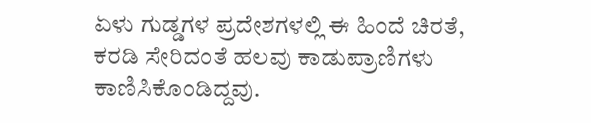ಏಳು ಗುಡ್ಡಗಳ ಪ್ರದೇಶಗಳಲ್ಲಿ ಈ ಹಿಂದೆ ಚಿರತೆ, ಕರಡಿ ಸೇರಿದಂತೆ ಹಲವು ಕಾಡುಪ್ರಾಣಿಗಳು ಕಾಣಿಸಿಕೊಂಡಿದ್ದವು.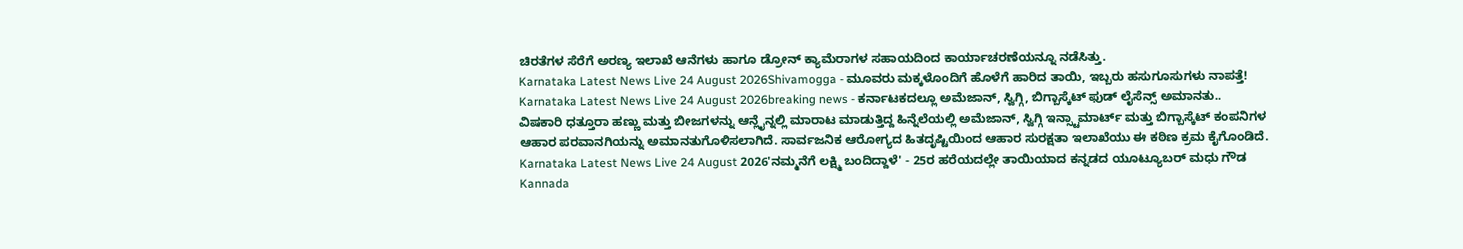ಚಿರತೆಗಳ ಸೆರೆಗೆ ಅರಣ್ಯ ಇಲಾಖೆ ಆನೆಗಳು ಹಾಗೂ ಡ್ರೋನ್ ಕ್ಯಾಮೆರಾಗಳ ಸಹಾಯದಿಂದ ಕಾರ್ಯಾಚರಣೆಯನ್ನೂ ನಡೆಸಿತ್ತು.
Karnataka Latest News Live 24 August 2026Shivamogga - ಮೂವರು ಮಕ್ಕಳೊಂದಿಗೆ ಹೊಳೆಗೆ ಹಾರಿದ ತಾಯಿ, ಇಬ್ಬರು ಹಸುಗೂಸುಗಳು ನಾಪತ್ತೆ!
Karnataka Latest News Live 24 August 2026breaking news - ಕರ್ನಾಟಕದಲ್ಲೂ ಅಮೆಜಾನ್, ಸ್ವಿಗ್ಗಿ, ಬಿಗ್ಬಾಸ್ಕೆಟ್ ಫುಡ್ ಲೈಸೆನ್ಸ್ ಅಮಾನತು..
ವಿಷಕಾರಿ ಧತ್ತೂರಾ ಹಣ್ಣು ಮತ್ತು ಬೀಜಗಳನ್ನು ಆನ್ಲೈನ್ನಲ್ಲಿ ಮಾರಾಟ ಮಾಡುತ್ತಿದ್ದ ಹಿನ್ನೆಲೆಯಲ್ಲಿ ಅಮೆಜಾನ್, ಸ್ವಿಗ್ಗಿ ಇನ್ಸ್ಟಾಮಾರ್ಟ್ ಮತ್ತು ಬಿಗ್ಬಾಸ್ಕೆಟ್ ಕಂಪನಿಗಳ ಆಹಾರ ಪರವಾನಗಿಯನ್ನು ಅಮಾನತುಗೊಳಿಸಲಾಗಿದೆ. ಸಾರ್ವಜನಿಕ ಆರೋಗ್ಯದ ಹಿತದೃಷ್ಟಿಯಿಂದ ಆಹಾರ ಸುರಕ್ಷತಾ ಇಲಾಖೆಯು ಈ ಕಠಿಣ ಕ್ರಮ ಕೈಗೊಂಡಿದೆ.
Karnataka Latest News Live 24 August 2026'ನಮ್ಮನೆಗೆ ಲಕ್ಷ್ಮಿ ಬಂದಿದ್ದಾಳೆ' - 25ರ ಹರೆಯದಲ್ಲೇ ತಾಯಿಯಾದ ಕನ್ನಡದ ಯೂಟ್ಯೂಬರ್ ಮಧು ಗೌಡ
Kannada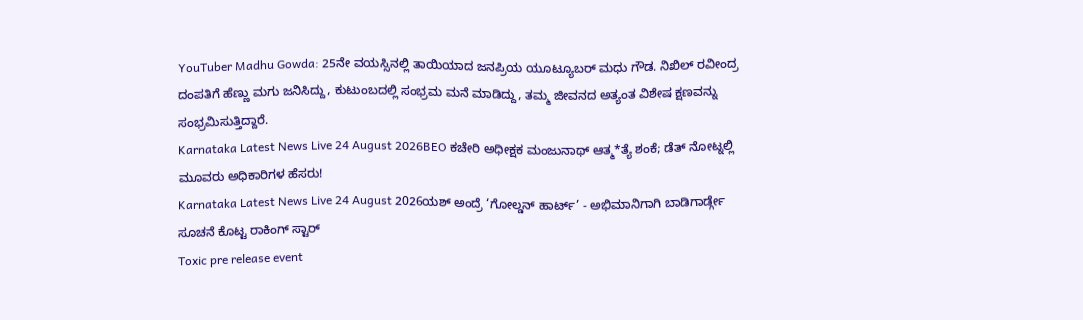YouTuber Madhu Gowda: 25ನೇ ವಯಸ್ಸಿನಲ್ಲಿ ತಾಯಿಯಾದ ಜನಪ್ರಿಯ ಯೂಟ್ಯೂಬರ್ ಮಧು ಗೌಡ. ನಿಖಿಲ್ ರವೀಂದ್ರ ದಂಪತಿಗೆ ಹೆಣ್ಣು ಮಗು ಜನಿಸಿದ್ದು, ಕುಟುಂಬದಲ್ಲಿ ಸಂಭ್ರಮ ಮನೆ ಮಾಡಿದ್ದು, ತಮ್ಮ ಜೀವನದ ಅತ್ಯಂತ ವಿಶೇಷ ಕ್ಷಣವನ್ನು ಸಂಭ್ರಮಿಸುತ್ತಿದ್ದಾರೆ.
Karnataka Latest News Live 24 August 2026BEO ಕಚೇರಿ ಅಧೀಕ್ಷಕ ಮಂಜುನಾಥ್ ಆತ್ಮ*ತ್ಯೆ ಶಂಕೆ; ಡೆತ್ ನೋಟ್ನಲ್ಲಿ ಮೂವರು ಅಧಿಕಾರಿಗಳ ಹೆಸರು!
Karnataka Latest News Live 24 August 2026ಯಶ್ ಅಂದ್ರೆ ‘ಗೋಲ್ಡನ್ ಹಾರ್ಟ್’ - ಅಭಿಮಾನಿಗಾಗಿ ಬಾಡಿಗಾರ್ಡ್ಗೇ ಸೂಚನೆ ಕೊಟ್ಟ ರಾಕಿಂಗ್ ಸ್ಟಾರ್
Toxic pre release event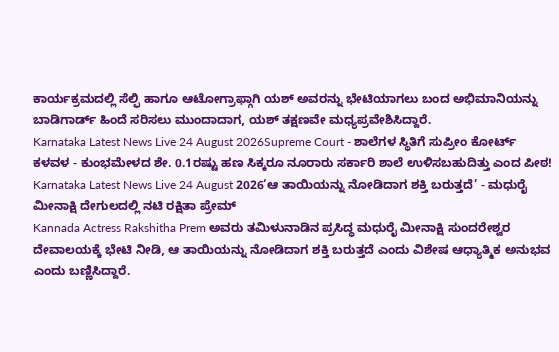ಕಾರ್ಯಕ್ರಮದಲ್ಲಿ ಸೆಲ್ಫಿ ಹಾಗೂ ಆಟೋಗ್ರಾಫ್ಗಾಗಿ ಯಶ್ ಅವರನ್ನು ಭೇಟಿಯಾಗಲು ಬಂದ ಅಭಿಮಾನಿಯನ್ನು ಬಾಡಿಗಾರ್ಡ್ ಹಿಂದೆ ಸರಿಸಲು ಮುಂದಾದಾಗ, ಯಶ್ ತಕ್ಷಣವೇ ಮಧ್ಯಪ್ರವೇಶಿಸಿದ್ದಾರೆ.
Karnataka Latest News Live 24 August 2026Supreme Court - ಶಾಲೆಗಳ ಸ್ಥಿತಿಗೆ ಸುಪ್ರೀಂ ಕೋರ್ಟ್ ಕಳವಳ - ಕುಂಭಮೇಳದ ಶೇ. 0.1ರಷ್ಟು ಹಣ ಸಿಕ್ಕರೂ ನೂರಾರು ಸರ್ಕಾರಿ ಶಾಲೆ ಉಳಿಸಬಹುದಿತ್ತು ಎಂದ ಪೀಠ!
Karnataka Latest News Live 24 August 2026‘ಆ ತಾಯಿಯನ್ನು ನೋಡಿದಾಗ ಶಕ್ತಿ ಬರುತ್ತದೆ’ - ಮಧುರೈ ಮೀನಾಕ್ಷಿ ದೇಗುಲದಲ್ಲಿ ನಟಿ ರಕ್ಷಿತಾ ಪ್ರೇಮ್
Kannada Actress Rakshitha Prem ಅವರು ತಮಿಳುನಾಡಿನ ಪ್ರಸಿದ್ಧ ಮಧುರೈ ಮೀನಾಕ್ಷಿ ಸುಂದರೇಶ್ವರ ದೇವಾಲಯಕ್ಕೆ ಭೇಟಿ ನೀಡಿ, ಆ ತಾಯಿಯನ್ನು ನೋಡಿದಾಗ ಶಕ್ತಿ ಬರುತ್ತದೆ ಎಂದು ವಿಶೇಷ ಆಧ್ಯಾತ್ಮಿಕ ಅನುಭವ ಎಂದು ಬಣ್ಣಿಸಿದ್ದಾರೆ.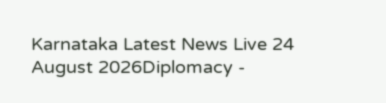Karnataka Latest News Live 24 August 2026Diplomacy -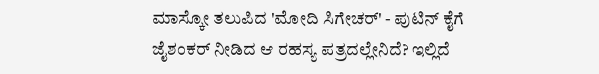ಮಾಸ್ಕೋ ತಲುಪಿದ 'ಮೋದಿ ಸಿಗೇಚರ್' - ಪುಟಿನ್ ಕೈಗೆ ಜೈಶಂಕರ್ ನೀಡಿದ ಆ ರಹಸ್ಯ ಪತ್ರದಲ್ಲೇನಿದೆ? ಇಲ್ಲಿದೆ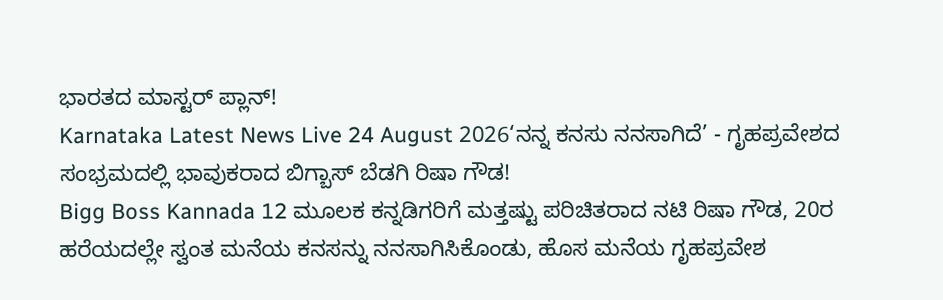ಭಾರತದ ಮಾಸ್ಟರ್ ಪ್ಲಾನ್!
Karnataka Latest News Live 24 August 2026‘ನನ್ನ ಕನಸು ನನಸಾಗಿದೆ’ - ಗೃಹಪ್ರವೇಶದ ಸಂಭ್ರಮದಲ್ಲಿ ಭಾವುಕರಾದ ಬಿಗ್ಬಾಸ್ ಬೆಡಗಿ ರಿಷಾ ಗೌಡ!
Bigg Boss Kannada 12 ಮೂಲಕ ಕನ್ನಡಿಗರಿಗೆ ಮತ್ತಷ್ಟು ಪರಿಚಿತರಾದ ನಟಿ ರಿಷಾ ಗೌಡ, 20ರ ಹರೆಯದಲ್ಲೇ ಸ್ವಂತ ಮನೆಯ ಕನಸನ್ನು ನನಸಾಗಿಸಿಕೊಂಡು, ಹೊಸ ಮನೆಯ ಗೃಹಪ್ರವೇಶ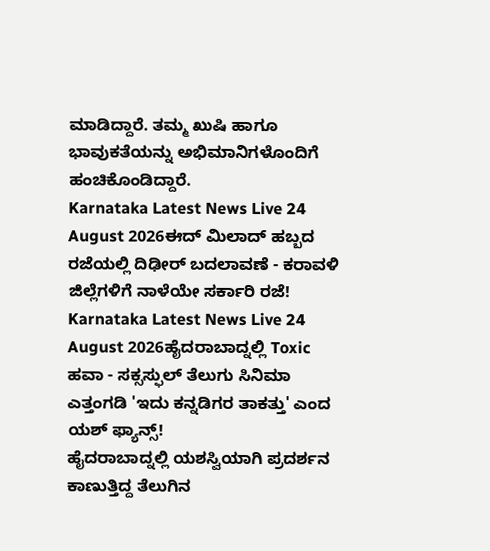ಮಾಡಿದ್ದಾರೆ. ತಮ್ಮ ಖುಷಿ ಹಾಗೂ ಭಾವುಕತೆಯನ್ನು ಅಭಿಮಾನಿಗಳೊಂದಿಗೆ ಹಂಚಿಕೊಂಡಿದ್ದಾರೆ.
Karnataka Latest News Live 24 August 2026ಈದ್ ಮಿಲಾದ್ ಹಬ್ಬದ ರಜೆಯಲ್ಲಿ ದಿಢೀರ್ ಬದಲಾವಣೆ - ಕರಾವಳಿ ಜಿಲ್ಲೆಗಳಿಗೆ ನಾಳೆಯೇ ಸರ್ಕಾರಿ ರಜೆ!
Karnataka Latest News Live 24 August 2026ಹೈದರಾಬಾದ್ನಲ್ಲಿ Toxic ಹವಾ - ಸಕ್ಸಸ್ಫುಲ್ ತೆಲುಗು ಸಿನಿಮಾ ಎತ್ತಂಗಡಿ 'ಇದು ಕನ್ನಡಿಗರ ತಾಕತ್ತು' ಎಂದ ಯಶ್ ಫ್ಯಾನ್ಸ್!
ಹೈದರಾಬಾದ್ನಲ್ಲಿ ಯಶಸ್ವಿಯಾಗಿ ಪ್ರದರ್ಶನ ಕಾಣುತ್ತಿದ್ದ ತೆಲುಗಿನ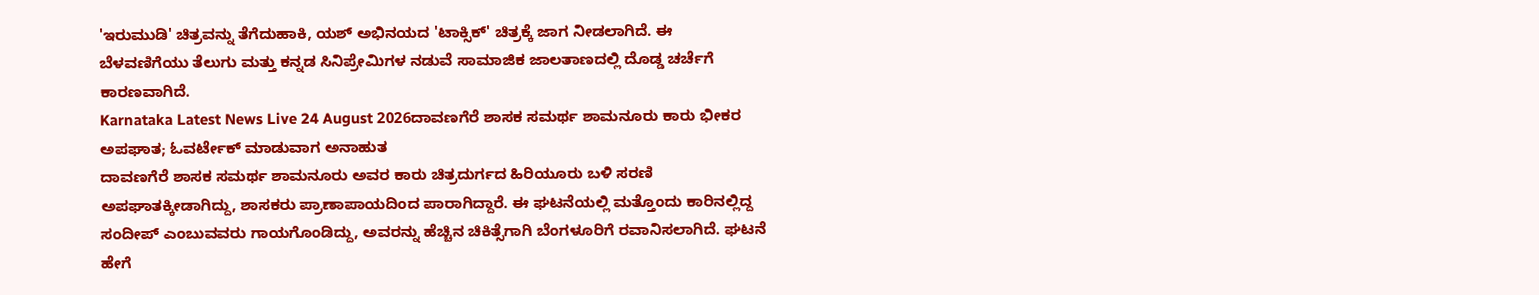'ಇರುಮುಡಿ' ಚಿತ್ರವನ್ನು ತೆಗೆದುಹಾಕಿ, ಯಶ್ ಅಭಿನಯದ 'ಟಾಕ್ಸಿಕ್' ಚಿತ್ರಕ್ಕೆ ಜಾಗ ನೀಡಲಾಗಿದೆ. ಈ ಬೆಳವಣಿಗೆಯು ತೆಲುಗು ಮತ್ತು ಕನ್ನಡ ಸಿನಿಪ್ರೇಮಿಗಳ ನಡುವೆ ಸಾಮಾಜಿಕ ಜಾಲತಾಣದಲ್ಲಿ ದೊಡ್ಡ ಚರ್ಚೆಗೆ ಕಾರಣವಾಗಿದೆ.
Karnataka Latest News Live 24 August 2026ದಾವಣಗೆರೆ ಶಾಸಕ ಸಮರ್ಥ ಶಾಮನೂರು ಕಾರು ಭೀಕರ ಅಪಘಾತ; ಓವರ್ಟೇಕ್ ಮಾಡುವಾಗ ಅನಾಹುತ
ದಾವಣಗೆರೆ ಶಾಸಕ ಸಮರ್ಥ ಶಾಮನೂರು ಅವರ ಕಾರು ಚಿತ್ರದುರ್ಗದ ಹಿರಿಯೂರು ಬಳಿ ಸರಣಿ ಅಪಘಾತಕ್ಕೀಡಾಗಿದ್ದು, ಶಾಸಕರು ಪ್ರಾಣಾಪಾಯದಿಂದ ಪಾರಾಗಿದ್ದಾರೆ. ಈ ಘಟನೆಯಲ್ಲಿ ಮತ್ತೊಂದು ಕಾರಿನಲ್ಲಿದ್ದ ಸಂದೀಪ್ ಎಂಬುವವರು ಗಾಯಗೊಂಡಿದ್ದು, ಅವರನ್ನು ಹೆಚ್ಚಿನ ಚಿಕಿತ್ಸೆಗಾಗಿ ಬೆಂಗಳೂರಿಗೆ ರವಾನಿಸಲಾಗಿದೆ. ಘಟನೆ ಹೇಗೆ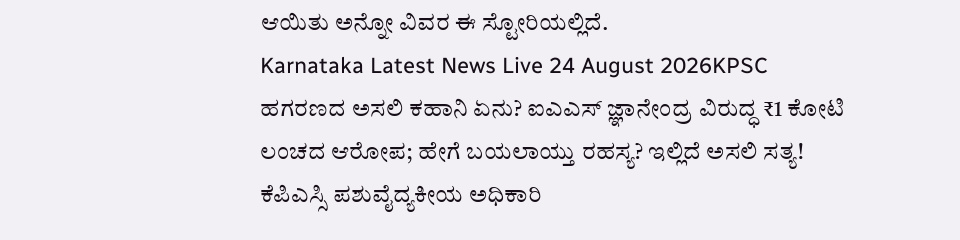ಆಯಿತು ಅನ್ನೋ ವಿವರ ಈ ಸ್ಟೋರಿಯಲ್ಲಿದೆ.
Karnataka Latest News Live 24 August 2026KPSC ಹಗರಣದ ಅಸಲಿ ಕಹಾನಿ ಏನು? ಐಎಎಸ್ ಜ್ಞಾನೇಂದ್ರ ವಿರುದ್ಧ ₹1 ಕೋಟಿ ಲಂಚದ ಆರೋಪ; ಹೇಗೆ ಬಯಲಾಯ್ತು ರಹಸ್ಯ? ಇಲ್ಲಿದೆ ಅಸಲಿ ಸತ್ಯ!
ಕೆಪಿಎಸ್ಸಿ ಪಶುವೈದ್ಯಕೀಯ ಅಧಿಕಾರಿ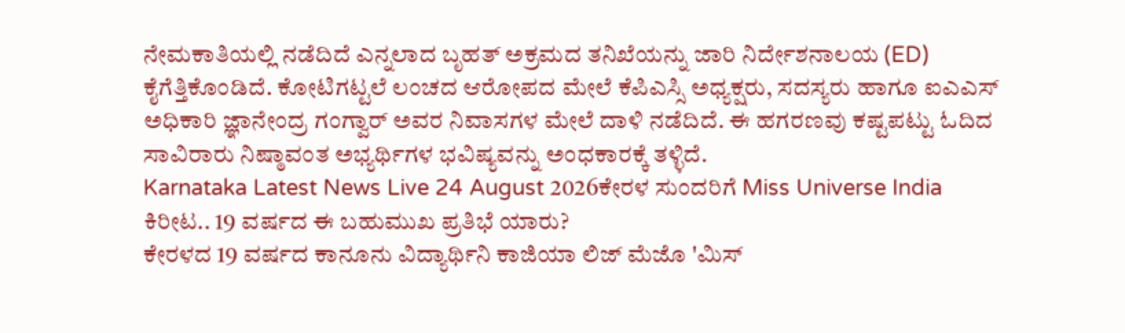ನೇಮಕಾತಿಯಲ್ಲಿ ನಡೆದಿದೆ ಎನ್ನಲಾದ ಬೃಹತ್ ಅಕ್ರಮದ ತನಿಖೆಯನ್ನು ಜಾರಿ ನಿರ್ದೇಶನಾಲಯ (ED) ಕೈಗೆತ್ತಿಕೊಂಡಿದೆ. ಕೋಟಿಗಟ್ಟಲೆ ಲಂಚದ ಆರೋಪದ ಮೇಲೆ ಕೆಪಿಎಸ್ಸಿ ಅಧ್ಯಕ್ಷರು, ಸದಸ್ಯರು ಹಾಗೂ ಐಎಎಸ್ ಅಧಿಕಾರಿ ಜ್ಞಾನೇಂದ್ರ ಗಂಗ್ವಾರ್ ಅವರ ನಿವಾಸಗಳ ಮೇಲೆ ದಾಳಿ ನಡೆದಿದೆ. ಈ ಹಗರಣವು ಕಷ್ಟಪಟ್ಟು ಓದಿದ ಸಾವಿರಾರು ನಿಷ್ಠಾವಂತ ಅಭ್ಯರ್ಥಿಗಳ ಭವಿಷ್ಯವನ್ನು ಅಂಧಕಾರಕ್ಕೆ ತಳ್ಳಿದೆ.
Karnataka Latest News Live 24 August 2026ಕೇರಳ ಸುಂದರಿಗೆ Miss Universe India ಕಿರೀಟ.. 19 ವರ್ಷದ ಈ ಬಹುಮುಖ ಪ್ರತಿಭೆ ಯಾರು?
ಕೇರಳದ 19 ವರ್ಷದ ಕಾನೂನು ವಿದ್ಯಾರ್ಥಿನಿ ಕಾಜಿಯಾ ಲಿಜ್ ಮೆಜೊ 'ಮಿಸ್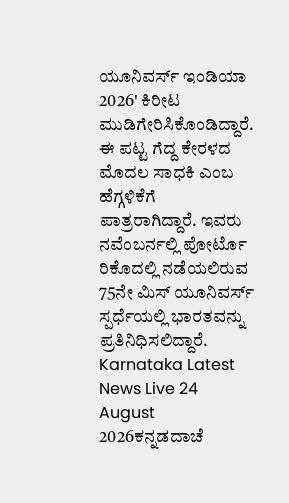ಯೂನಿವರ್ಸ್ ಇಂಡಿಯಾ 2026' ಕಿರೀಟ ಮುಡಿಗೇರಿಸಿಕೊಂಡಿದ್ದಾರೆ. ಈ ಪಟ್ಟ ಗೆದ್ದ ಕೇರಳದ ಮೊದಲ ಸಾಧಕಿ ಎಂಬ ಹೆಗ್ಗಳಿಕೆಗೆ ಪಾತ್ರರಾಗಿದ್ದಾರೆ. ಇವರು ನವೆಂಬರ್ನಲ್ಲಿ ಪೋರ್ಟೊ ರಿಕೊದಲ್ಲಿ ನಡೆಯಲಿರುವ 75ನೇ ಮಿಸ್ ಯೂನಿವರ್ಸ್ ಸ್ಪರ್ಧೆಯಲ್ಲಿ ಭಾರತವನ್ನು ಪ್ರತಿನಿಧಿಸಲಿದ್ದಾರೆ.
Karnataka Latest News Live 24 August 2026ಕನ್ನಡದಾಚೆ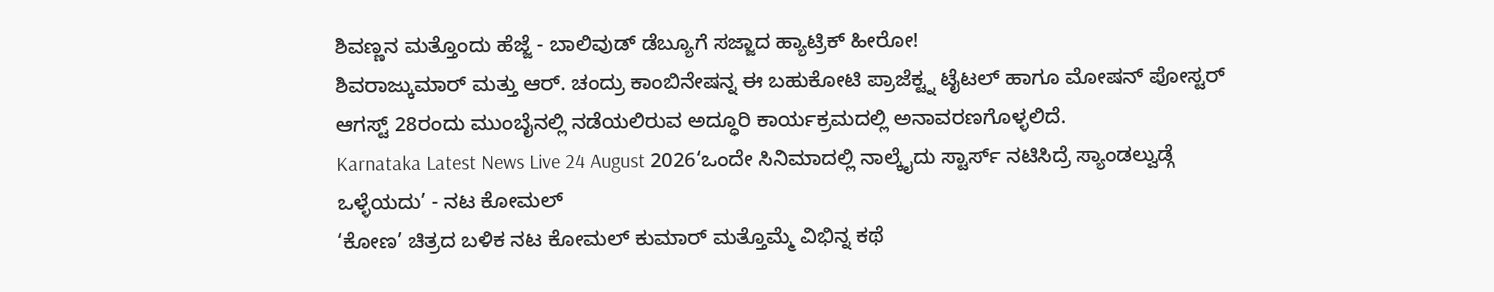ಶಿವಣ್ಣನ ಮತ್ತೊಂದು ಹೆಜ್ಜೆ - ಬಾಲಿವುಡ್ ಡೆಬ್ಯೂಗೆ ಸಜ್ಜಾದ ಹ್ಯಾಟ್ರಿಕ್ ಹೀರೋ!
ಶಿವರಾಜ್ಕುಮಾರ್ ಮತ್ತು ಆರ್. ಚಂದ್ರು ಕಾಂಬಿನೇಷನ್ನ ಈ ಬಹುಕೋಟಿ ಪ್ರಾಜೆಕ್ಟ್ನ ಟೈಟಲ್ ಹಾಗೂ ಮೋಷನ್ ಪೋಸ್ಟರ್ ಆಗಸ್ಟ್ 28ರಂದು ಮುಂಬೈನಲ್ಲಿ ನಡೆಯಲಿರುವ ಅದ್ಧೂರಿ ಕಾರ್ಯಕ್ರಮದಲ್ಲಿ ಅನಾವರಣಗೊಳ್ಳಲಿದೆ.
Karnataka Latest News Live 24 August 2026‘ಒಂದೇ ಸಿನಿಮಾದಲ್ಲಿ ನಾಲ್ಕೈದು ಸ್ಟಾರ್ಸ್ ನಟಿಸಿದ್ರೆ ಸ್ಯಾಂಡಲ್ವುಡ್ಗೆ ಒಳ್ಳೆಯದು’ - ನಟ ಕೋಮಲ್
‘ಕೋಣ’ ಚಿತ್ರದ ಬಳಿಕ ನಟ ಕೋಮಲ್ ಕುಮಾರ್ ಮತ್ತೊಮ್ಮೆ ವಿಭಿನ್ನ ಕಥೆ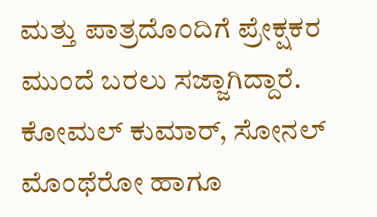ಮತ್ತು ಪಾತ್ರದೊಂದಿಗೆ ಪ್ರೇಕ್ಷಕರ ಮುಂದೆ ಬರಲು ಸಜ್ಜಾಗಿದ್ದಾರೆ. ಕೋಮಲ್ ಕುಮಾರ್, ಸೋನಲ್ ಮೊಂಥೆರೋ ಹಾಗೂ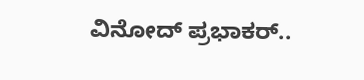ವಿನೋದ್ ಪ್ರಭಾಕರ್..